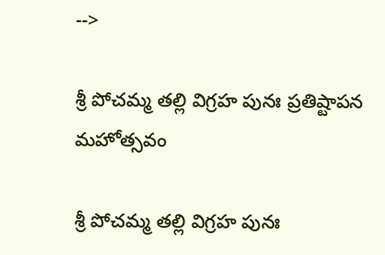-->

శ్రీ పోచమ్మ తల్లి విగ్రహ పునః ప్రతిష్టాపన మహోత్సవం

శ్రీ పోచమ్మ తల్లి విగ్రహ పునః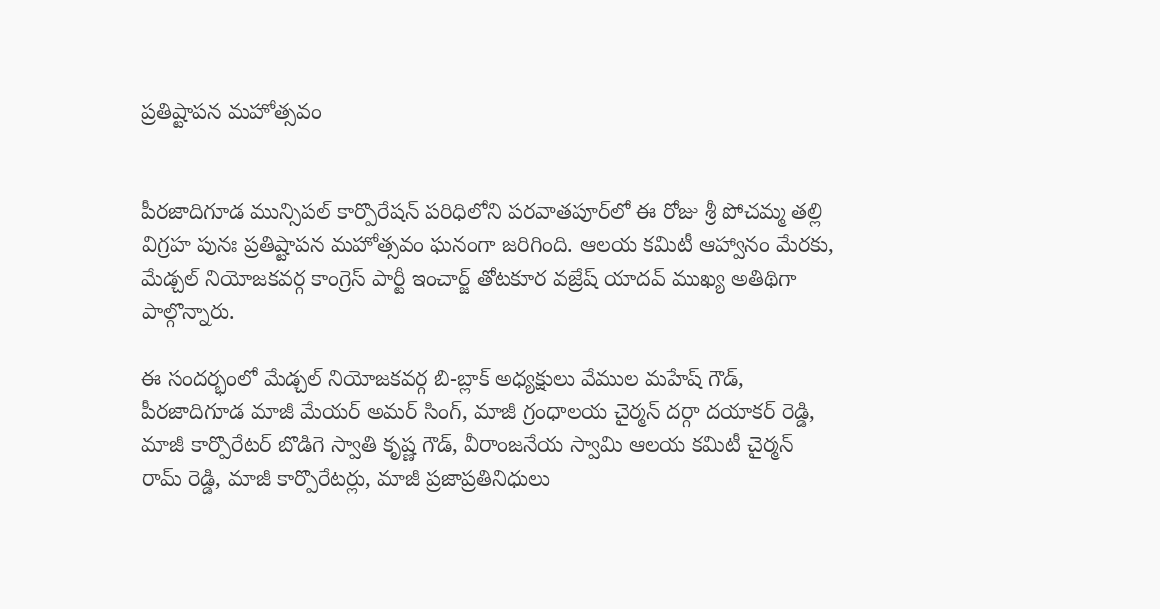ప్రతిష్టాపన మహోత్సవం


పీరజాదిగూడ మున్సిపల్ కార్పొరేషన్ పరిధిలోని పరవాతపూర్‌లో ఈ రోజు శ్రీ పోచమ్మ తల్లి విగ్రహ పునః ప్రతిష్టాపన మహోత్సవం ఘనంగా జరిగింది. ఆలయ కమిటీ ఆహ్వానం మేరకు, మేడ్చల్ నియోజకవర్గ కాంగ్రెస్ పార్టీ ఇంచార్జ్ తోటకూర వజ్రేష్ యాదవ్ ముఖ్య అతిథిగా పాల్గొన్నారు.

ఈ సందర్భంలో మేడ్చల్ నియోజకవర్గ బి-బ్లాక్ అధ్యక్షులు వేముల మహేష్ గౌడ్, పీరజాదిగూడ మాజీ మేయర్ అమర్ సింగ్, మాజీ గ్రంధాలయ చైర్మన్ దర్గా దయాకర్ రెడ్డి, మాజీ కార్పొరేటర్ బొడిగె స్వాతి కృష్ణ గౌడ్, వీరాంజనేయ స్వామి ఆలయ కమిటీ చైర్మన్ రామ్ రెడ్డి, మాజీ కార్పొరేటర్లు, మాజీ ప్రజాప్రతినిధులు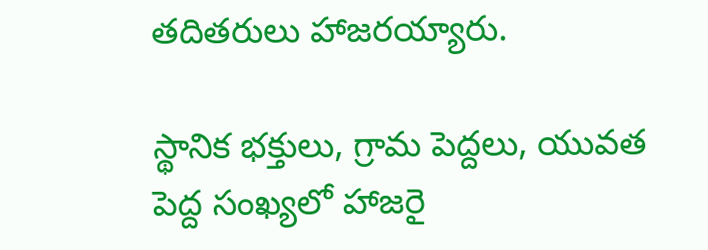తదితరులు హాజరయ్యారు.

స్థానిక భక్తులు, గ్రామ పెద్దలు, యువత పెద్ద సంఖ్యలో హాజరై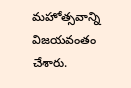మహోత్సవాన్ని విజయవంతం చేశారు.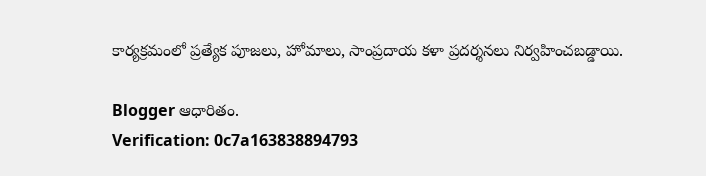కార్యక్రమంలో ప్రత్యేక పూజలు, హోమాలు, సాంప్రదాయ కళా ప్రదర్శనలు నిర్వహించబడ్డాయి.

Blogger ఆధారితం.
Verification: 0c7a163838894793